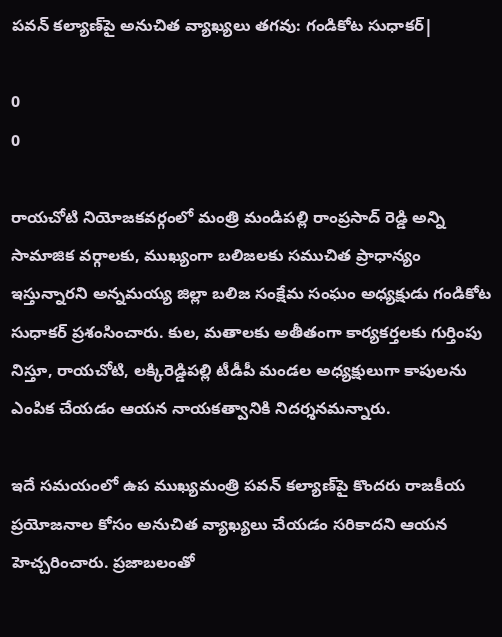పవన్‌ కల్యాణ్‌పై అనుచిత వ్యాఖ్యలు తగవు: గండికోట సుధాకర్|

0
0

రాయచోటి నియోజకవర్గంలో మంత్రి మండిపల్లి రాంప్రసాద్ రెడ్డి అన్ని సామాజిక వర్గాలకు, ముఖ్యంగా బలిజలకు సముచిత ప్రాధాన్యం ఇస్తున్నారని అన్నమయ్య జిల్లా బలిజ సంక్షేమ సంఘం అధ్యక్షుడు గండికోట సుధాకర్ ప్రశంసించారు. కుల, మతాలకు అతీతంగా కార్యకర్తలకు గుర్తింపు నిస్తూ, రాయచోటి, లక్కిరెడ్డిపల్లి టీడీపీ మండల అధ్యక్షులుగా కాపులను ఎంపిక చేయడం ఆయన నాయకత్వానికి నిదర్శనమన్నారు.

ఇదే సమయంలో ఉప ముఖ్యమంత్రి పవన్ కల్యాణ్‌పై కొందరు రాజకీయ ప్రయోజనాల కోసం అనుచిత వ్యాఖ్యలు చేయడం సరికాదని ఆయన హెచ్చరించారు. ప్రజాబలంతో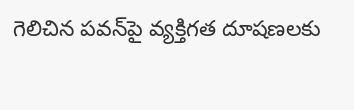గెలిచిన పవన్‌పై వ్యక్తిగత దూషణలకు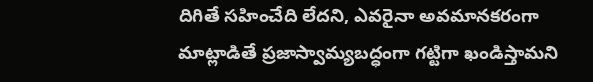దిగితే సహించేది లేదని, ఎవరైనా అవమానకరంగా మాట్లాడితే ప్రజాస్వామ్యబద్ధంగా గట్టిగా ఖండిస్తామని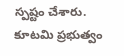స్పష్టం చేశారు. కూటమి ప్రభుత్వం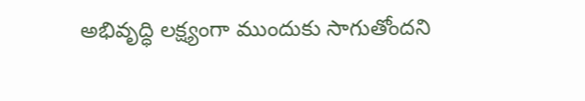అభివృద్ధి లక్ష్యంగా ముందుకు సాగుతోందని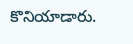కొనియాడారు.